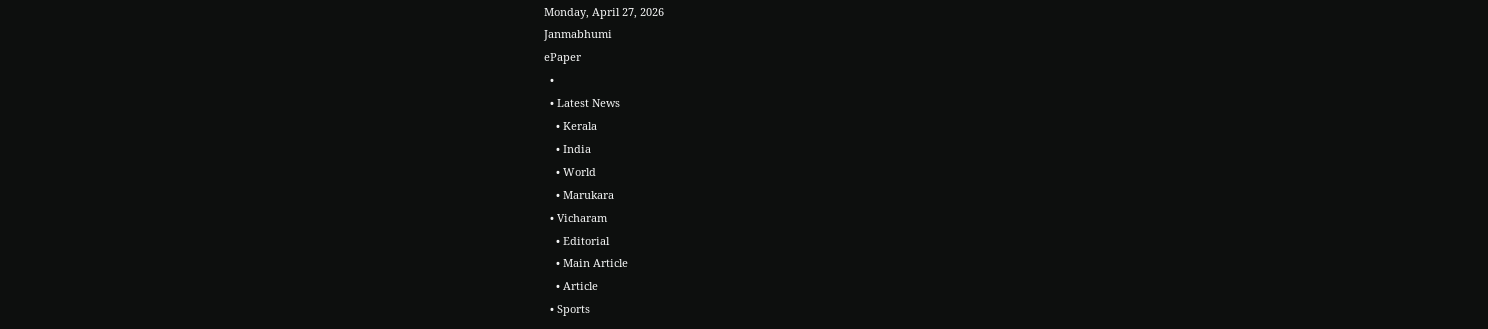Monday, April 27, 2026
Janmabhumi
ePaper
  •
  • Latest News
    • Kerala
    • India
    • World
    • Marukara
  • Vicharam
    • Editorial
    • Main Article
    • Article
  • Sports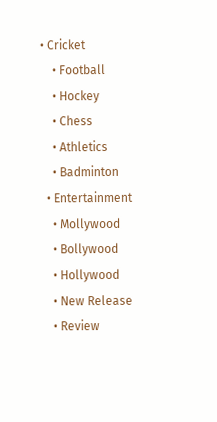• Cricket
    • Football
    • Hockey
    • Chess
    • Athletics
    • Badminton
  • Entertainment
    • Mollywood
    • Bollywood
    • Hollywood
    • New Release
    • Review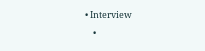• Interview
    •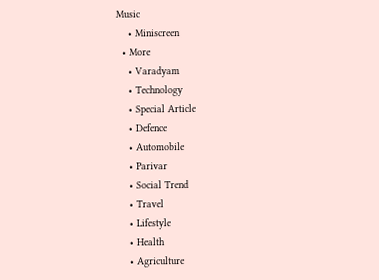Music
    • Miniscreen
  • More
    • Varadyam
    • Technology
    • Special Article
    • Defence
    • Automobile
    • Parivar
    • Social Trend
    • Travel
    • Lifestyle
    • Health
    • Agriculture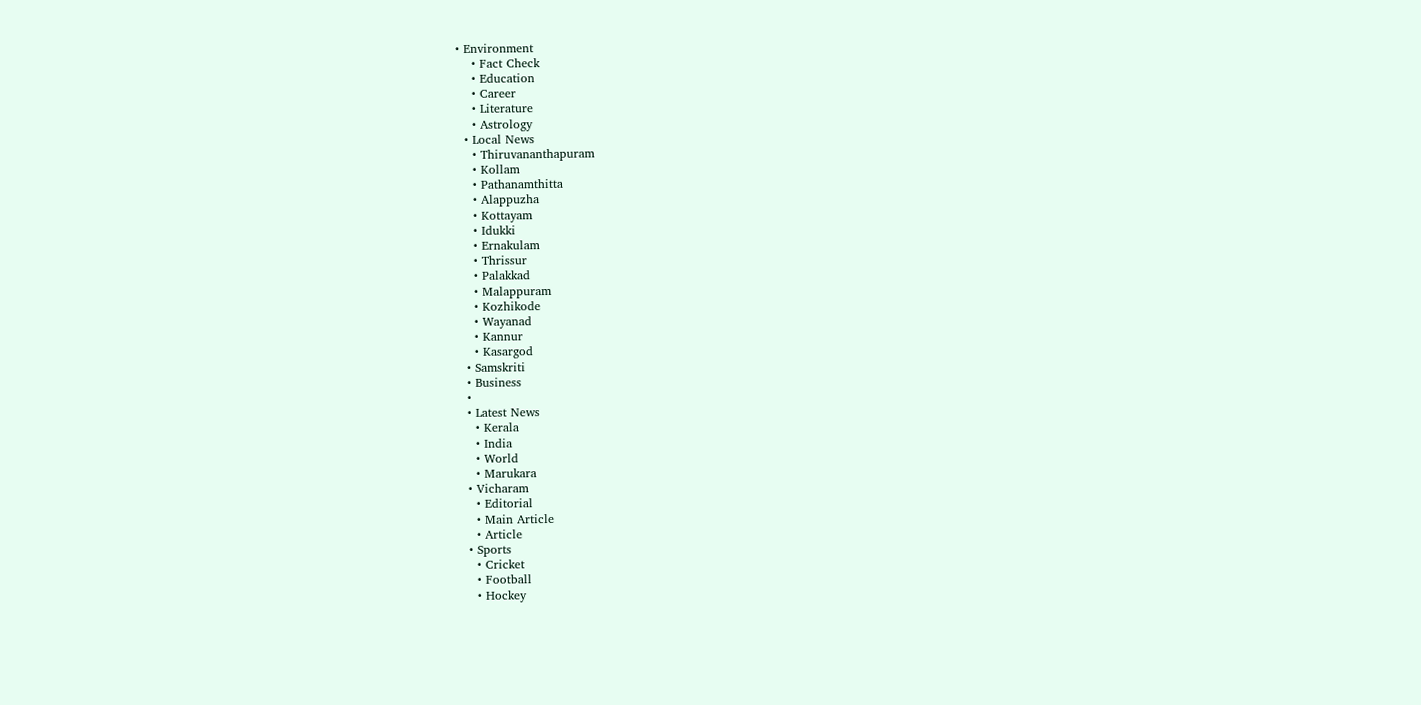• Environment
    • Fact Check
    • Education
    • Career
    • Literature
    • Astrology
  • Local News
    • Thiruvananthapuram
    • Kollam
    • Pathanamthitta
    • Alappuzha
    • Kottayam
    • Idukki
    • Ernakulam
    • Thrissur
    • Palakkad
    • Malappuram
    • Kozhikode
    • Wayanad
    • Kannur
    • Kasargod
  • Samskriti
  • Business
  •
  • Latest News
    • Kerala
    • India
    • World
    • Marukara
  • Vicharam
    • Editorial
    • Main Article
    • Article
  • Sports
    • Cricket
    • Football
    • Hockey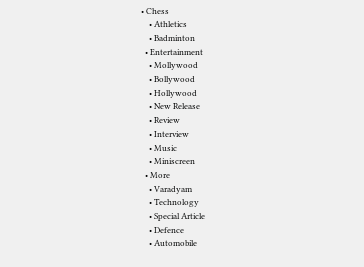• Chess
    • Athletics
    • Badminton
  • Entertainment
    • Mollywood
    • Bollywood
    • Hollywood
    • New Release
    • Review
    • Interview
    • Music
    • Miniscreen
  • More
    • Varadyam
    • Technology
    • Special Article
    • Defence
    • Automobile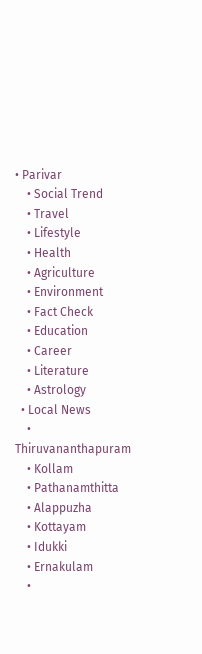• Parivar
    • Social Trend
    • Travel
    • Lifestyle
    • Health
    • Agriculture
    • Environment
    • Fact Check
    • Education
    • Career
    • Literature
    • Astrology
  • Local News
    • Thiruvananthapuram
    • Kollam
    • Pathanamthitta
    • Alappuzha
    • Kottayam
    • Idukki
    • Ernakulam
    •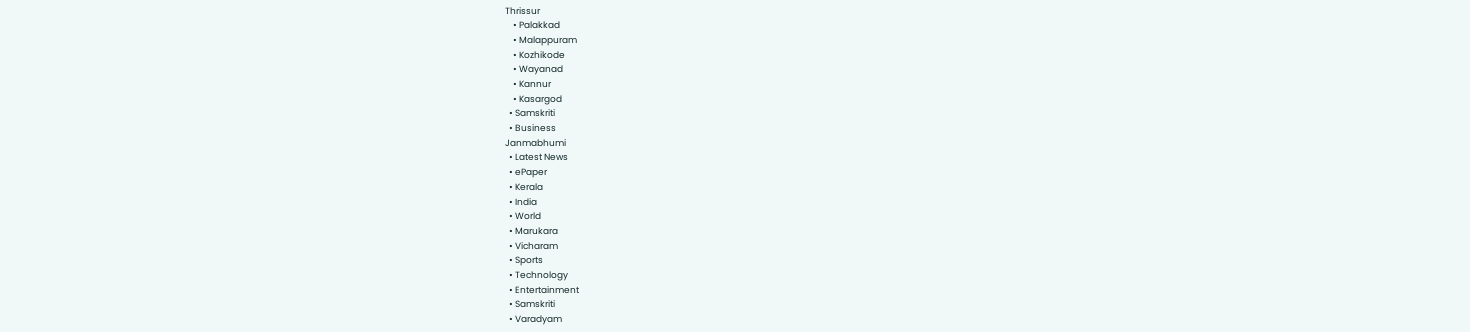Thrissur
    • Palakkad
    • Malappuram
    • Kozhikode
    • Wayanad
    • Kannur
    • Kasargod
  • Samskriti
  • Business
Janmabhumi
  • Latest News
  • ePaper
  • Kerala
  • India
  • World
  • Marukara
  • Vicharam
  • Sports
  • Technology
  • Entertainment
  • Samskriti
  • Varadyam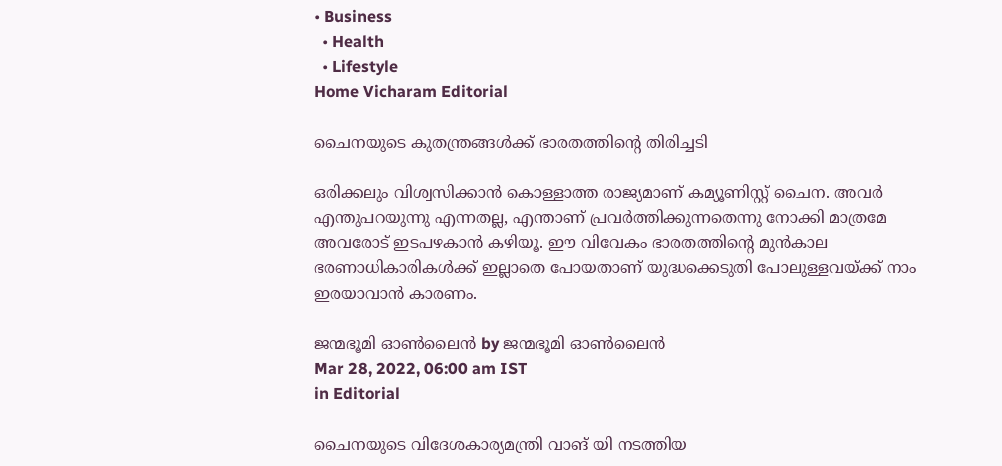• Business
  • Health
  • Lifestyle
Home Vicharam Editorial

ചൈനയുടെ കുതന്ത്രങ്ങള്‍ക്ക് ഭാരതത്തിന്റെ തിരിച്ചടി

ഒരിക്കലും വിശ്വസിക്കാന്‍ കൊള്ളാത്ത രാജ്യമാണ് കമ്യൂണിസ്റ്റ് ചൈന. അവര്‍ എന്തുപറയുന്നു എന്നതല്ല, എന്താണ് പ്രവര്‍ത്തിക്കുന്നതെന്നു നോക്കി മാത്രമേ അവരോട് ഇടപഴകാന്‍ കഴിയൂ. ഈ വിവേകം ഭാരതത്തിന്റെ മുന്‍കാല ഭരണാധികാരികള്‍ക്ക് ഇല്ലാതെ പോയതാണ് യുദ്ധക്കെടുതി പോലുള്ളവയ്‌ക്ക് നാം ഇരയാവാന്‍ കാരണം.

ജന്മഭൂമി ഓണ്‍ലൈന്‍ by ജന്മഭൂമി ഓണ്‍ലൈന്‍
Mar 28, 2022, 06:00 am IST
in Editorial

ചൈനയുടെ വിദേശകാര്യമന്ത്രി വാങ് യി നടത്തിയ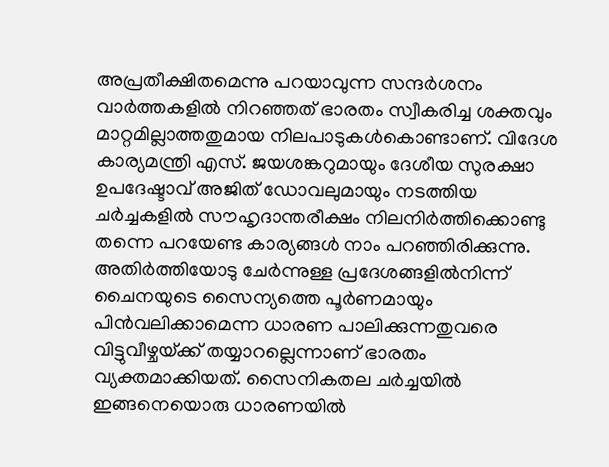അപ്രതീക്ഷിതമെന്നു പറയാവുന്ന സന്ദര്‍ശനം വാര്‍ത്തകളില്‍ നിറഞ്ഞത് ഭാരതം സ്വീകരിച്ച ശക്തവും മാറ്റമില്ലാത്തതുമായ നിലപാടുകള്‍കൊണ്ടാണ്. വിദേശ കാര്യമന്ത്രി എസ്. ജയശങ്കറുമായും ദേശീയ സുരക്ഷാ ഉപദേഷ്ടാവ് അജിത് ഡോവലുമായും നടത്തിയ ചര്‍ച്ചകളില്‍ സൗഹൃദാന്തരീക്ഷം നിലനിര്‍ത്തിക്കൊണ്ടു തന്നെ പറയേണ്ട കാര്യങ്ങള്‍ നാം പറഞ്ഞിരിക്കുന്നു. അതിര്‍ത്തിയോടു ചേര്‍ന്നുള്ള പ്രദേശങ്ങളില്‍നിന്ന് ചൈനയുടെ സൈന്യത്തെ പൂര്‍ണമായും പിന്‍വലിക്കാമെന്ന ധാരണ പാലിക്കുന്നതുവരെ വിട്ടുവീഴ്ചയ്‌ക്ക് തയ്യാറല്ലെന്നാണ് ഭാരതം വ്യക്തമാക്കിയത്. സൈനികതല ചര്‍ച്ചയില്‍  ഇങ്ങനെയൊരു ധാരണയില്‍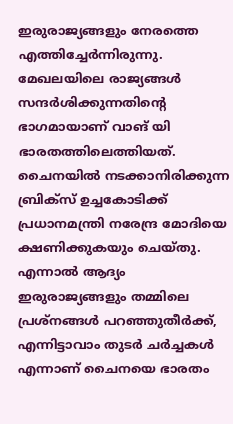ഇരുരാജ്യങ്ങളും നേരത്തെ എത്തിച്ചേര്‍ന്നിരുന്നു. മേഖലയിലെ രാജ്യങ്ങള്‍ സന്ദര്‍ശിക്കുന്നതിന്റെ ഭാഗമായാണ് വാങ് യി ഭാരതത്തിലെത്തിയത്. ചൈനയില്‍ നടക്കാനിരിക്കുന്ന ബ്രിക്‌സ് ഉച്ചകോടിക്ക് പ്രധാനമന്ത്രി നരേന്ദ്ര മോദിയെ ക്ഷണിക്കുകയും ചെയ്തു. എന്നാല്‍ ആദ്യം ഇരുരാജ്യങ്ങളും തമ്മിലെ പ്രശ്‌നങ്ങള്‍ പറഞ്ഞുതീര്‍ക്ക്, എന്നിട്ടാവാം തുടര്‍ ചര്‍ച്ചകള്‍ എന്നാണ് ചൈനയെ ഭാരതം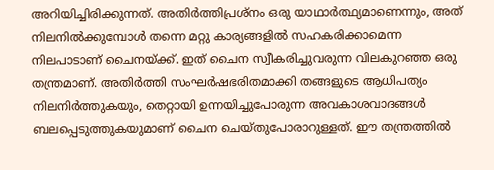അറിയിച്ചിരിക്കുന്നത്. അതിര്‍ത്തിപ്രശ്‌നം ഒരു യാഥാര്‍ത്ഥ്യമാണെന്നും, അത് നിലനില്‍ക്കുമ്പോള്‍ തന്നെ മറ്റു കാര്യങ്ങളില്‍ സഹകരിക്കാമെന്ന നിലപാടാണ് ചൈനയ്‌ക്ക്. ഇത് ചൈന സ്വീകരിച്ചുവരുന്ന വിലകുറഞ്ഞ ഒരു തന്ത്രമാണ്. അതിര്‍ത്തി സംഘര്‍ഷഭരിതമാക്കി തങ്ങളുടെ ആധിപത്യം നിലനിര്‍ത്തുകയും, തെറ്റായി ഉന്നയിച്ചുപോരുന്ന അവകാശവാദങ്ങള്‍ ബലപ്പെടുത്തുകയുമാണ് ചൈന ചെയ്തുപോരാറുള്ളത്. ഈ തന്ത്രത്തില്‍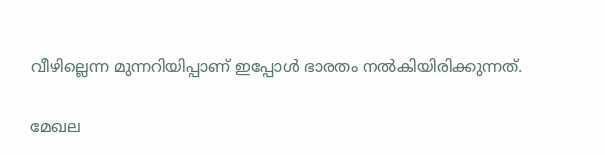വീഴില്ലെന്ന മുന്നറിയിപ്പാണ് ഇപ്പോള്‍ ഭാരതം നല്‍കിയിരിക്കുന്നത്.

മേഖല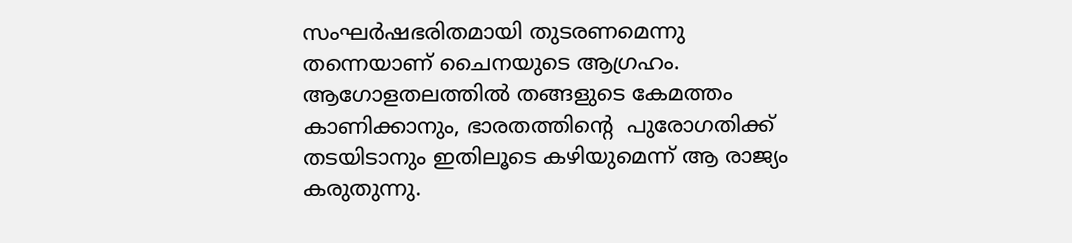സംഘര്‍ഷഭരിതമായി തുടരണമെന്നു തന്നെയാണ് ചൈനയുടെ ആഗ്രഹം. ആഗോളതലത്തില്‍ തങ്ങളുടെ കേമത്തം കാണിക്കാനും, ഭാരതത്തിന്റെ  പുരോഗതിക്ക് തടയിടാനും ഇതിലൂടെ കഴിയുമെന്ന് ആ രാജ്യം കരുതുന്നു.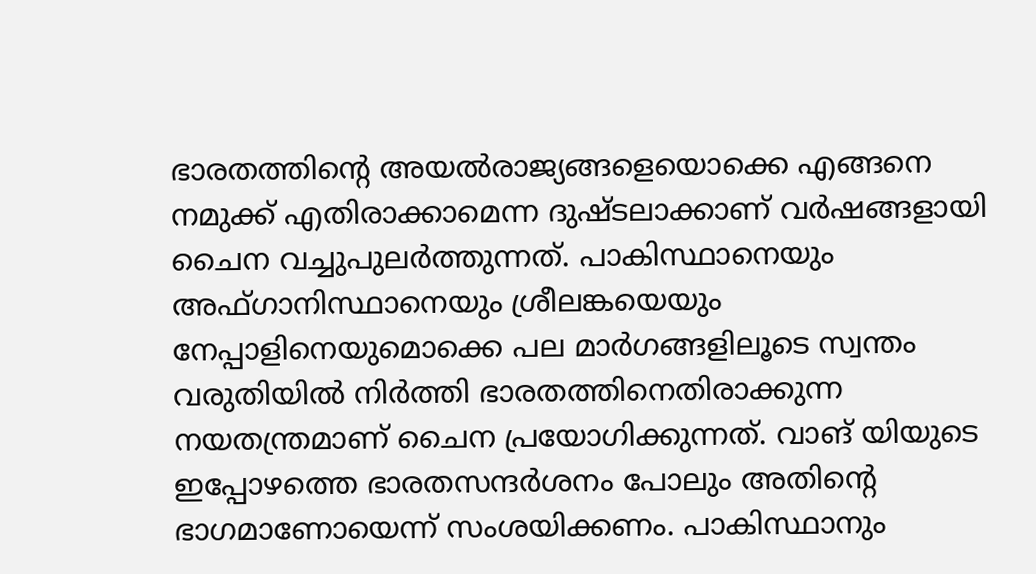ഭാരതത്തിന്റെ അയല്‍രാജ്യങ്ങളെയൊക്കെ എങ്ങനെ നമുക്ക് എതിരാക്കാമെന്ന ദുഷ്ടലാക്കാണ് വര്‍ഷങ്ങളായി ചൈന വച്ചുപുലര്‍ത്തുന്നത്. പാകിസ്ഥാനെയും അഫ്ഗാനിസ്ഥാനെയും ശ്രീലങ്കയെയും നേപ്പാളിനെയുമൊക്കെ പല മാര്‍ഗങ്ങളിലൂടെ സ്വന്തം വരുതിയില്‍ നിര്‍ത്തി ഭാരതത്തിനെതിരാക്കുന്ന നയതന്ത്രമാണ് ചൈന പ്രയോഗിക്കുന്നത്. വാങ് യിയുടെ ഇപ്പോഴത്തെ ഭാരതസന്ദര്‍ശനം പോലും അതിന്റെ ഭാഗമാണോയെന്ന് സംശയിക്കണം. പാകിസ്ഥാനും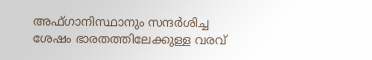അഫ്ഗാനിസ്ഥാനും സന്ദര്‍ശിച്ച ശേഷം ഭാരതത്തിലേക്കുള്ള വരവ്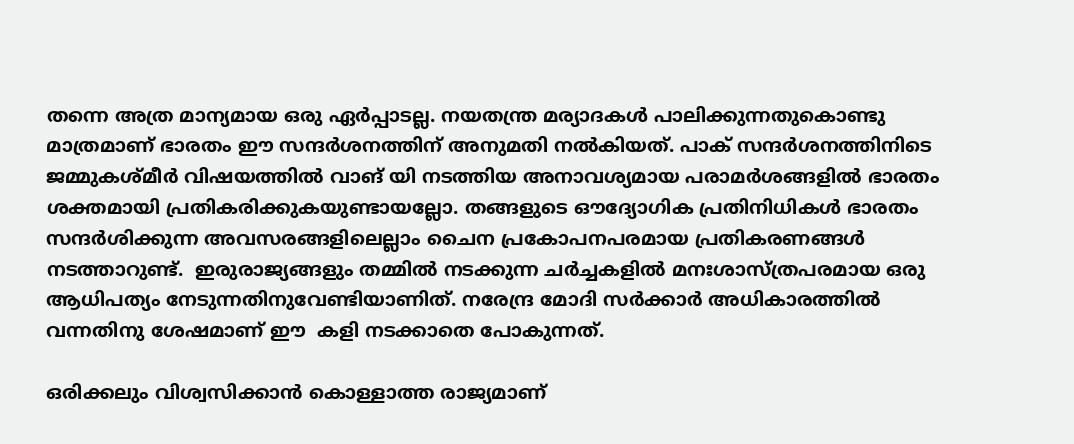തന്നെ അത്ര മാന്യമായ ഒരു ഏര്‍പ്പാടല്ല. നയതന്ത്ര മര്യാദകള്‍ പാലിക്കുന്നതുകൊണ്ടു മാത്രമാണ് ഭാരതം ഈ സന്ദര്‍ശനത്തിന് അനുമതി നല്‍കിയത്. പാക് സന്ദര്‍ശനത്തിനിടെ ജമ്മുകശ്മീര്‍ വിഷയത്തില്‍ വാങ് യി നടത്തിയ അനാവശ്യമായ പരാമര്‍ശങ്ങളില്‍ ഭാരതം ശക്തമായി പ്രതികരിക്കുകയുണ്ടായല്ലോ. തങ്ങളുടെ ഔദ്യോഗിക പ്രതിനിധികള്‍ ഭാരതം സന്ദര്‍ശിക്കുന്ന അവസരങ്ങളിലെല്ലാം ചൈന പ്രകോപനപരമായ പ്രതികരണങ്ങള്‍ നടത്താറുണ്ട്.  ഇരുരാജ്യങ്ങളും തമ്മില്‍ നടക്കുന്ന ചര്‍ച്ചകളില്‍ മനഃശാസ്ത്രപരമായ ഒരു ആധിപത്യം നേടുന്നതിനുവേണ്ടിയാണിത്. നരേന്ദ്ര മോദി സര്‍ക്കാര്‍ അധികാരത്തില്‍ വന്നതിനു ശേഷമാണ് ഈ  കളി നടക്കാതെ പോകുന്നത്.

ഒരിക്കലും വിശ്വസിക്കാന്‍ കൊള്ളാത്ത രാജ്യമാണ്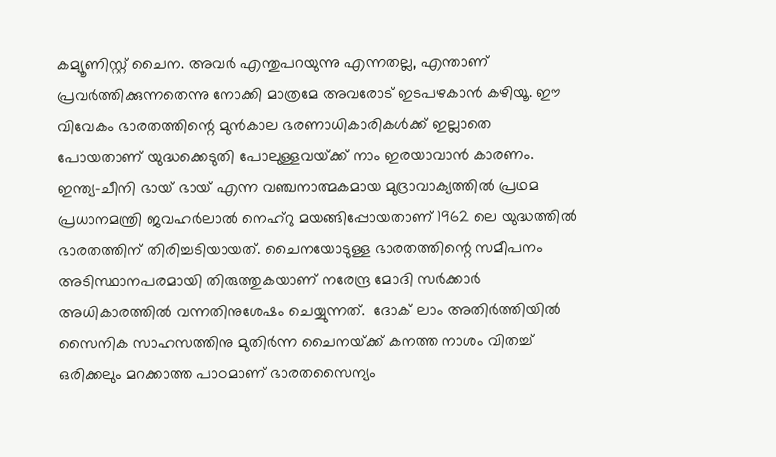കമ്യൂണിസ്റ്റ് ചൈന. അവര്‍ എന്തുപറയുന്നു എന്നതല്ല, എന്താണ് പ്രവര്‍ത്തിക്കുന്നതെന്നു നോക്കി മാത്രമേ അവരോട് ഇടപഴകാന്‍ കഴിയൂ. ഈ വിവേകം ഭാരതത്തിന്റെ മുന്‍കാല ഭരണാധികാരികള്‍ക്ക് ഇല്ലാതെ പോയതാണ് യുദ്ധക്കെടുതി പോലുള്ളവയ്‌ക്ക് നാം ഇരയാവാന്‍ കാരണം. ഇന്ത്യ-ചീനി ഭായ് ഭായ് എന്ന വഞ്ചനാത്മകമായ മുദ്രാവാക്യത്തില്‍ പ്രഥമ പ്രധാനമന്ത്രി ജവഹര്‍ലാല്‍ നെഹ്‌റു മയങ്ങിപ്പോയതാണ് 1962 ലെ യുദ്ധത്തില്‍ ഭാരതത്തിന് തിരിച്ചടിയായത്. ചൈനയോടുള്ള ഭാരതത്തിന്റെ സമീപനം അടിസ്ഥാനപരമായി തിരുത്തുകയാണ് നരേന്ദ്ര മോദി സര്‍ക്കാര്‍ അധികാരത്തില്‍ വന്നതിനുശേഷം ചെയ്യുന്നത്.  ദോക് ലാം അതിര്‍ത്തിയില്‍ സൈനിക സാഹസത്തിനു മുതിര്‍ന്ന ചൈനയ്‌ക്ക് കനത്ത നാശം വിതച്ച് ഒരിക്കലും മറക്കാത്ത പാഠമാണ് ഭാരതസൈന്യം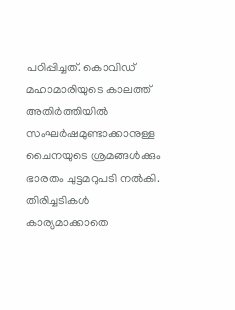പഠിപ്പിച്ചത്. കൊവിഡ് മഹാമാരിയുടെ കാലത്ത് അതിര്‍ത്തിയില്‍ സംഘര്‍ഷമുണ്ടാക്കാനുള്ള ചൈനയുടെ ശ്രമങ്ങള്‍ക്കും ഭാരതം ചുട്ടമറുപടി നല്‍കി. തിരിച്ചടികള്‍ കാര്യമാക്കാതെ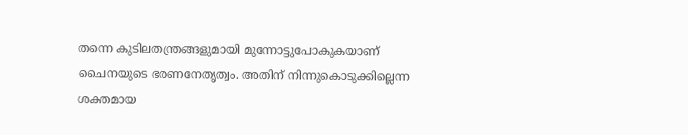തന്നെ കുടിലതന്ത്രങ്ങളുമായി മുന്നോട്ടുപോകുകയാണ് ചൈനയുടെ ഭരണനേതൃത്വം. അതിന് നിന്നുകൊടുക്കില്ലെന്ന ശക്തമായ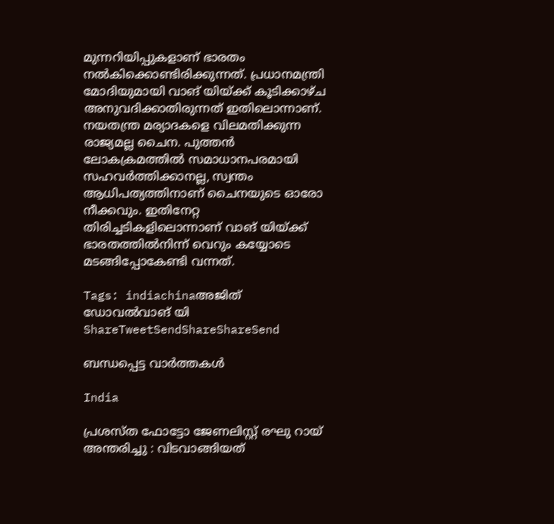മുന്നറിയിപ്പുകളാണ് ഭാരതം നല്‍കിക്കൊണ്ടിരിക്കുന്നത്. പ്രധാനമന്ത്രി മോദിയുമായി വാങ് യിയ്‌ക്ക് കൂടിക്കാഴ്ച അനുവദിക്കാതിരുന്നത് ഇതിലൊന്നാണ്. നയതന്ത്ര മര്യാദകളെ വിലമതിക്കുന്ന രാജ്യമല്ല ചൈന. പുത്തന്‍ ലോകക്രമത്തില്‍ സമാധാനപരമായി സഹവര്‍ത്തിക്കാനല്ല, സ്വന്തം ആധിപത്യത്തിനാണ് ചൈനയുടെ ഓരോ നീക്കവും. ഇതിനേറ്റ തിരിച്ചടികളിലൊന്നാണ് വാങ് യിയ്‌ക്ക് ഭാരതത്തില്‍നിന്ന് വെറും കയ്യോടെ മടങ്ങിപ്പോകേണ്ടി വന്നത്.

Tags: indiachinaഅജിത് ഡോവല്‍വാങ് യി
ShareTweetSendShareShareSend

ബന്ധപ്പെട്ട വാര്‍ത്തകള്‍

India

പ്രശസ്ത ഫോട്ടോ ജേണലിസ്റ്റ് രഘു റായ് അന്തരിച്ചു : വിടവാങ്ങിയത്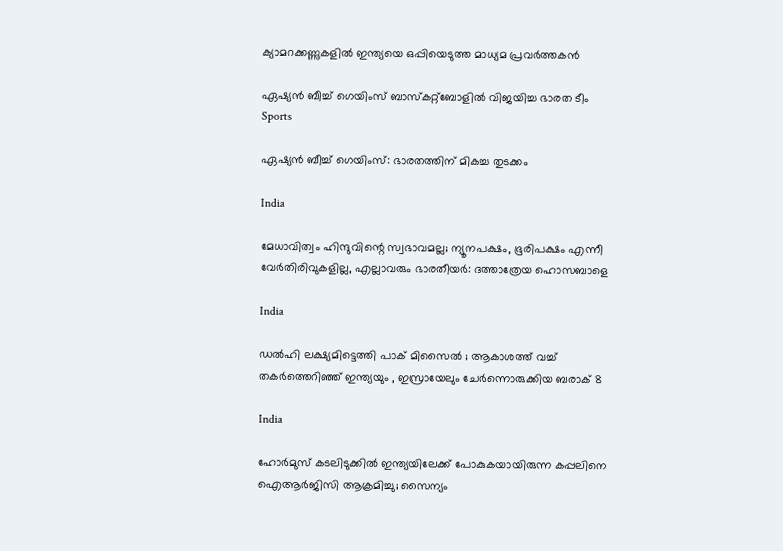ക്യാമറക്കണ്ണുകളിൽ ഇന്ത്യയെ ഒപ്പിയെടുത്ത മാധ്യമ പ്രവർത്തകൻ

ഏഷ്യന്‍ ബീച്ച് ഗെയിംസ് ബാസ്‌കറ്റ്‌ബോളില്‍ വിജയിച്ച ഭാരത ടീം
Sports

ഏഷ്യന്‍ ബീച്ച് ഗെയിംസ്: ഭാരതത്തിന് മികച്ച തുടക്കം

India

മേധാവിത്വം ഹിന്ദുവിന്റെ സ്വഭാവമല്ല; ന്യൂനപക്ഷം, ഭൂരിപക്ഷം എന്നീ വേര്‍തിരിവുകളില്ല, എല്ലാവരും ഭാരതീയർ: ദത്താത്രേയ ഹൊസബാളെ

India

ഡൽഹി ലക്ഷ്യമിട്ടെത്തി പാക് മിസൈൽ ; ആകാശത്ത് വച്ച് തകർത്തെറിഞ്ഞ് ഇന്ത്യയും , ഇസ്രായേലും ചേർന്നൊരുക്കിയ ബരാക് 8

India

ഹോർമുസ് കടലിടുക്കിൽ ഇന്ത്യയിലേക്ക് പോകുകയായിരുന്ന കപ്പലിനെ ഐആർജിസി ആക്രമിച്ചു; സൈന്യം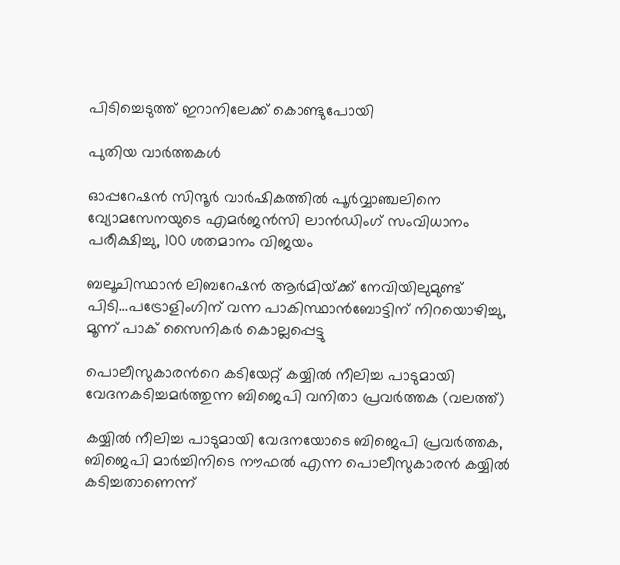പിടിച്ചെടുത്ത് ഇറാനിലേക്ക് കൊണ്ടുപോയി

പുതിയ വാര്‍ത്തകള്‍

ഓപ്പറേഷന്‍ സിന്ദൂര്‍ വാര്‍ഷികത്തില്‍ പൂര്‍വ്വാഞ്ചലിനെ വ്യോമസേനയുടെ എമര്‍ജന്‍സി ലാന്‍ഡിംഗ് സംവിധാനം പരീക്ഷിച്ചു, 100 ശതമാനം വിജയം

ബലൂചിസ്ഥാന്‍ ലിബറേഷന്‍ ആര്‍മിയ്‌ക്ക് നേവിയിലുമുണ്ട് പിടി…പട്രോളിംഗിന് വന്ന പാകിസ്ഥാന്‍ബോട്ടിന് നിറയൊഴിച്ചു, മൂന്ന് പാക് സൈനികര്‍ കൊല്ലപ്പെട്ടു

പൊലീസുകാരന്‍റെ കടിയേറ്റ് കയ്യില്‍ നീലിച്ച പാടുമായി വേദനകടിച്ചമര്‍ത്തുന്ന ബിജെപി വനിതാ പ്രവര്‍ത്തക (വലത്ത്)

കയ്യില്‍ നീലിച്ച പാടുമായി വേദനയോടെ ബിജെപി പ്രവര്‍ത്തക, ബിജെപി മാര്‍ച്ചിനിടെ നൗഫല്‍ എന്ന പൊലീസുകാരന്‍ കയ്യില്‍ കടിച്ചതാണെന്ന്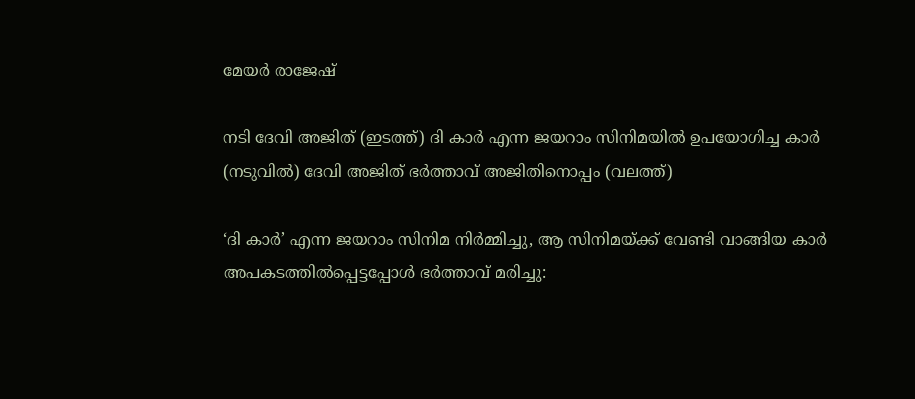മേയര്‍ രാജേഷ്

നടി ദേവി അജിത് (ഇടത്ത്) ദി കാര്‍ എന്ന ജയറാം സിനിമയില്‍ ഉപയോഗിച്ച കാര്‍ (നടുവില്‍) ദേവി അജിത് ഭര്‍ത്താവ് അജിതിനൊപ്പം (വലത്ത്)

‘ദി കാർ’ എന്ന ജയറാം സിനിമ നിർമ്മിച്ചു, ആ സിനിമയ്‌ക്ക് വേണ്ടി വാങ്ങിയ കാര്‍ അപകടത്തില്‍പ്പെട്ടപ്പോള്‍ ഭര്‍ത്താവ് മരിച്ചു: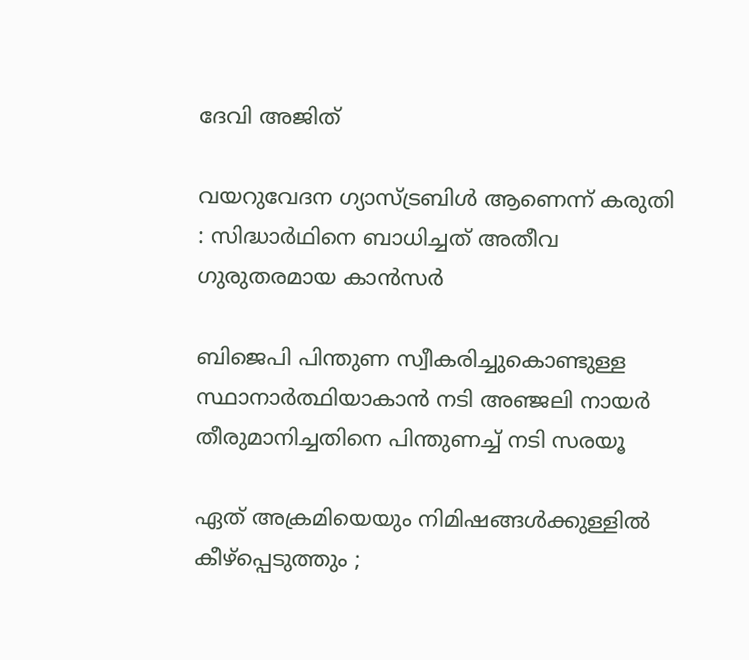ദേവി അജിത്

വയറുവേദന ഗ്യാസ്ട്രബിൾ ആണെന്ന് കരുതി : സിദ്ധാർഥിനെ ബാധിച്ചത് അതീവ ഗുരുതരമായ കാൻസർ

ബിജെപി പിന്തുണ സ്വീകരിച്ചുകൊണ്ടുള്ള സ്ഥാനാര്‍ത്ഥിയാകാന്‍ നടി അഞ്ജലി നായര്‍ തീരുമാനിച്ചതിനെ പിന്തുണച്ച് നടി സരയൂ

ഏത് അക്രമിയെയും നിമിഷങ്ങൾക്കുള്ളിൽ കീഴ്പ്പെടുത്തും ;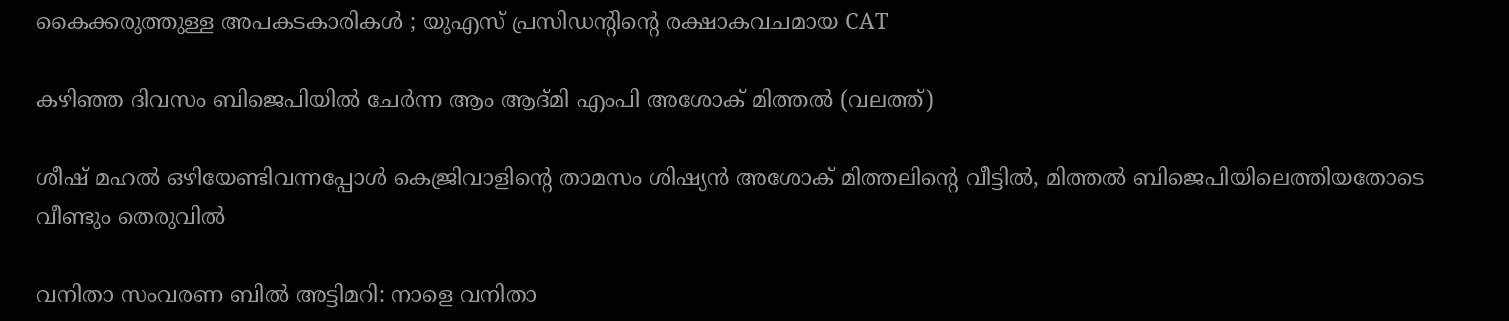കൈക്കരുത്തുള്ള അപകടകാരികൾ ; യുഎസ് പ്രസിഡന്റിന്റെ രക്ഷാകവചമായ CAT

കഴിഞ്ഞ ദിവസം ബിജെപിയില്‍ ചേര്‍ന്ന ആം ആദ്മി എംപി അശോക് മിത്തല്‍ (വലത്ത്)

ശീഷ് മഹല്‍ ഒഴിയേണ്ടിവന്നപ്പോള്‍ കെജ്രിവാളിന്റെ താമസം ശിഷ്യന്‍ അശോക് മിത്തലിന്റെ വീട്ടില്‍, മിത്തല്‍ ബിജെപിയിലെത്തിയതോടെ വീണ്ടും തെരുവില്‍

വനിതാ സംവരണ ബിൽ അട്ടിമറി: നാളെ വനിതാ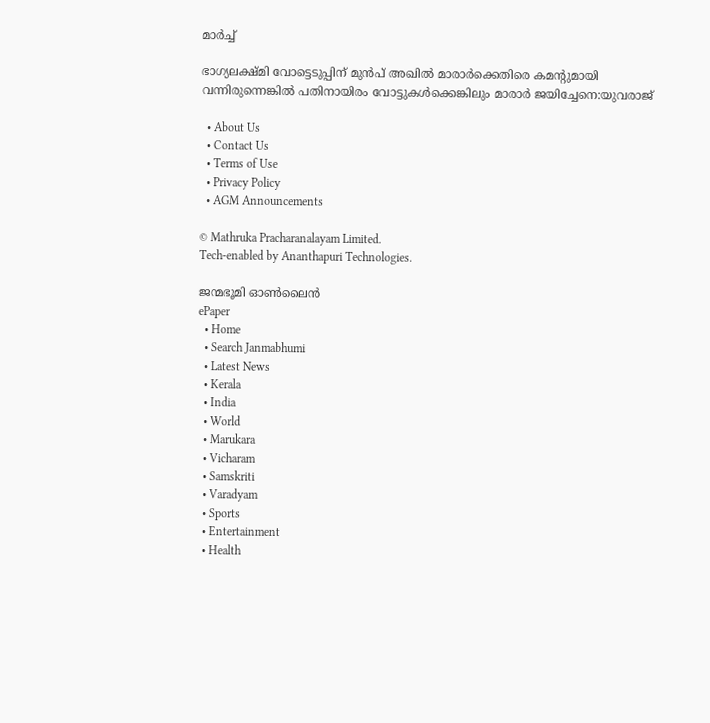മാർച്ച്

ഭാഗ്യലക്ഷ്മി വോട്ടെടുപ്പിന് മുന്‍പ് അഖില്‍ മാരാര്‍ക്കെതിരെ കമന്‍റുമായി വന്നിരുന്നെങ്കില്‍ പതിനായിരം വോട്ടുകള്‍ക്കെങ്കിലും മാരാര്‍ ജയിച്ചേനെ:യുവരാജ്

  • About Us
  • Contact Us
  • Terms of Use
  • Privacy Policy
  • AGM Announcements

© Mathruka Pracharanalayam Limited.
Tech-enabled by Ananthapuri Technologies.

ജന്മഭൂമി ഓണ്‍ലൈന്‍
ePaper
  • Home
  • Search Janmabhumi
  • Latest News
  • Kerala
  • India
  • World
  • Marukara
  • Vicharam
  • Samskriti
  • Varadyam
  • Sports
  • Entertainment
  • Health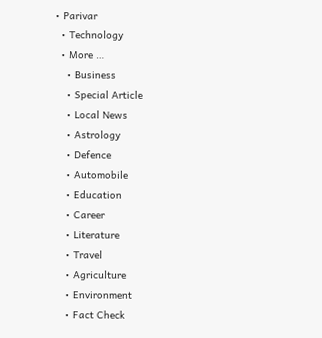• Parivar
  • Technology
  • More …
    • Business
    • Special Article
    • Local News
    • Astrology
    • Defence
    • Automobile
    • Education
    • Career
    • Literature
    • Travel
    • Agriculture
    • Environment
    • Fact Check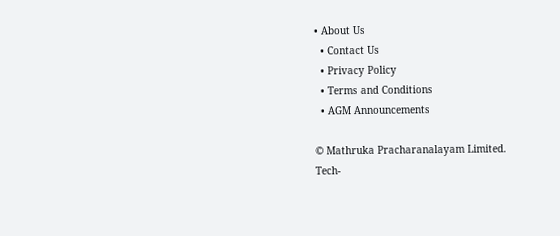• About Us
  • Contact Us
  • Privacy Policy
  • Terms and Conditions
  • AGM Announcements

© Mathruka Pracharanalayam Limited.
Tech-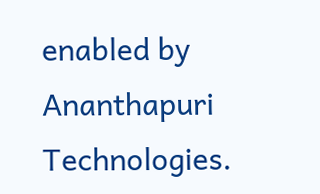enabled by Ananthapuri Technologies.